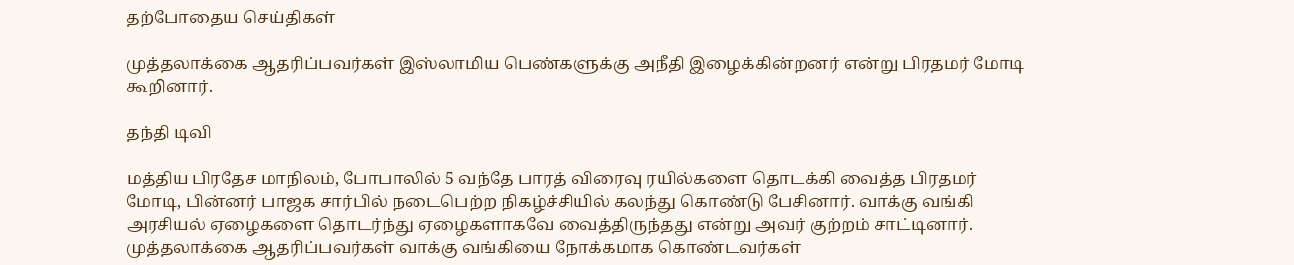தற்போதைய செய்திகள்

முத்தலாக்கை ஆதரிப்பவர்கள் இஸ்லாமிய பெண்களுக்கு அநீதி இழைக்கின்றனர் என்று பிரதமர் மோடி கூறினார்.

தந்தி டிவி

மத்திய பிரதேச மாநிலம், போபாலில் 5 வந்தே பாரத் விரைவு ரயில்களை தொடக்கி வைத்த பிரதமர் மோடி, பின்னர் பாஜக சார்பில் நடைபெற்ற நிகழ்ச்சியில் கலந்து கொண்டு பேசினார். வாக்கு வங்கி அரசியல் ஏழைகளை தொடர்ந்து ஏழைகளாகவே வைத்திருந்தது என்று அவர் குற்றம் சாட்டினார். முத்தலாக்கை ஆதரிப்பவர்கள் வாக்கு வங்கியை நோக்கமாக கொண்டவர்கள்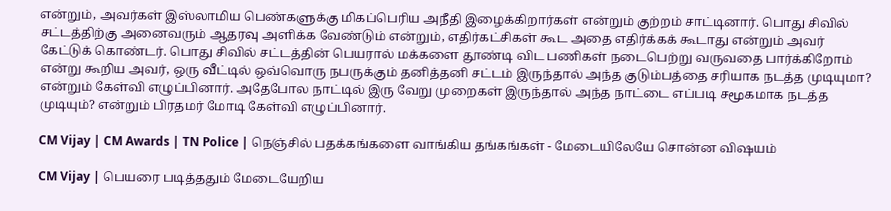என்றும், அவர்கள் இஸ்லாமிய பெண்களுக்கு மிகப்பெரிய அநீதி இழைக்கிறார்கள் என்றும் குற்றம் சாட்டினார். பொது சிவில் சட்டத்திற்கு அனைவரும் ஆதரவு அளிக்க வேண்டும் என்றும், எதிர்கட்சிகள் கூட அதை எதிர்க்கக் கூடாது என்றும் அவர் கேட்டுக் கொண்டர். பொது சிவில் சட்டத்தின் பெயரால் மக்களை தூண்டி விட பணிகள் நடைபெற்று வருவதை பார்க்கிறோம் என்று கூறிய அவர், ஒரு வீட்டில் ஒவ்வொரு நபருக்கும் தனித்தனி சட்டம் இருந்தால் அந்த குடும்பத்தை சரியாக நடத்த முடியுமா? என்றும் கேள்வி எழுப்பினார். அதேபோல நாட்டில் இரு வேறு முறைகள் இருந்தால் அந்த நாட்டை எப்படி சமூகமாக நடத்த முடியும்? என்றும் பிரதமர் மோடி கேள்வி எழுப்பினார்.

CM Vijay | CM Awards | TN Police | நெஞ்சில் பதக்கங்களை வாங்கிய தங்கங்கள் - மேடையிலேயே சொன்ன விஷயம்

CM Vijay | பெயரை படித்ததும் மேடையேறிய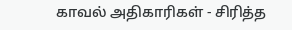காவல் அதிகாரிகள் - சிரித்த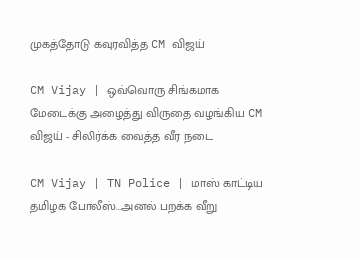முகத்தோடு கவுரவித்த CM விஜய்

CM Vijay | ஒவ்வொரு சிங்கமாக மேடைக்கு அழைத்து விருதை வழங்கிய CM விஜய் - சிலிர்க்க வைத்த வீர நடை

CM Vijay | TN Police | மாஸ் காட்டிய தமிழக போலீஸ்...அனல் பறக்க வீறு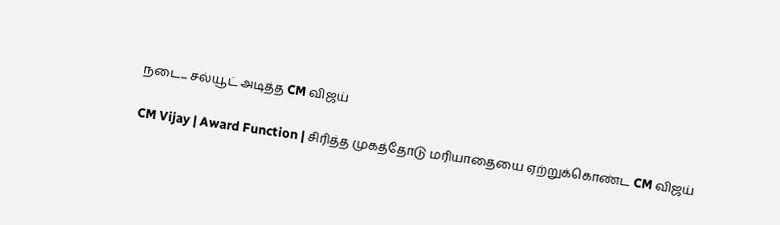நடை... சல்யூட் அடித்த CM விஜய்

CM Vijay | Award Function | சிரித்த முகத்தோடு மரியாதையை ஏற்றுக்கொண்ட CM விஜய்